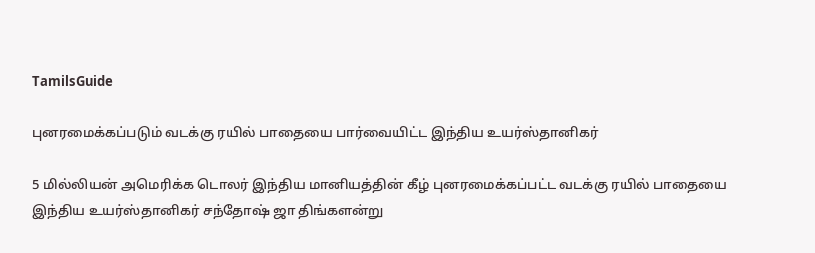TamilsGuide

புனரமைக்கப்படும் வடக்கு ரயில் பாதையை பார்வையிட்ட இந்திய உயர்ஸ்தானிகர்

5 மில்லியன் அமெரிக்க டொலர் இந்திய மானியத்தின் கீழ் புனரமைக்கப்பட்ட வடக்கு ரயில் பாதையை இந்திய உயர்ஸ்தானிகர் சந்தோஷ் ஜா திங்களன்று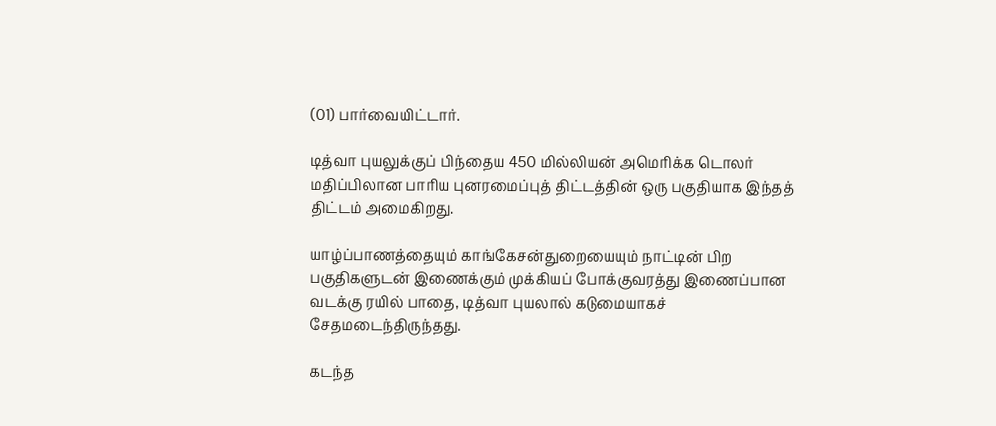(01) பார்வையிட்டார்.

டித்வா புயலுக்குப் பிந்தைய 450 மில்லியன் அமெரிக்க டொலர் மதிப்பிலான பாரிய புனரமைப்புத் திட்டத்தின் ஒரு பகுதியாக இந்தத் திட்டம் அமைகிறது.

யாழ்ப்பாணத்தையும் காங்கேசன்துறையையும் நாட்டின் பிற பகுதிகளுடன் இணைக்கும் முக்கியப் போக்குவரத்து இணைப்பான வடக்கு ரயில் பாதை, டித்வா புயலால் கடுமையாகச் சேதமடைந்திருந்தது.

கடந்த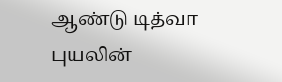ஆண்டு டித்வா புயலின்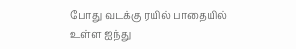போது வடக்கு ரயில் பாதையில் உள்ள ஐந்து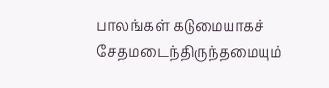பாலங்கள் கடுமையாகச் சேதமடைந்திருந்தமையும்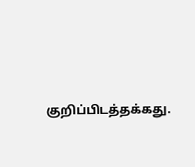குறிப்பிடத்தக்கது.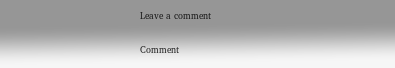Leave a comment

Comment